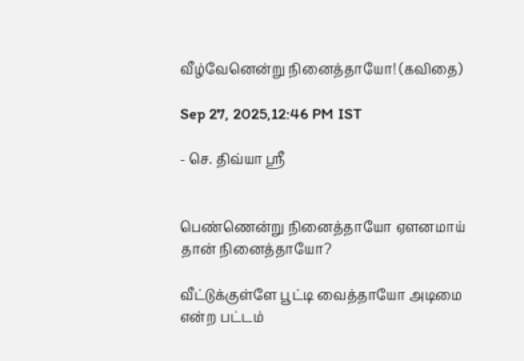வீழ்வேனென்று நினைத்தாயோ! (கவிதை)

Sep 27, 2025,12:46 PM IST

- செ. திவ்யா ஸ்ரீ


பெண்ணென்று நினைத்தாயோ ஏளனமாய் தான் நினைத்தாயோ?

வீட்டுக்குள்ளே பூட்டி வைத்தாயோ அடிமை என்ற பட்டம்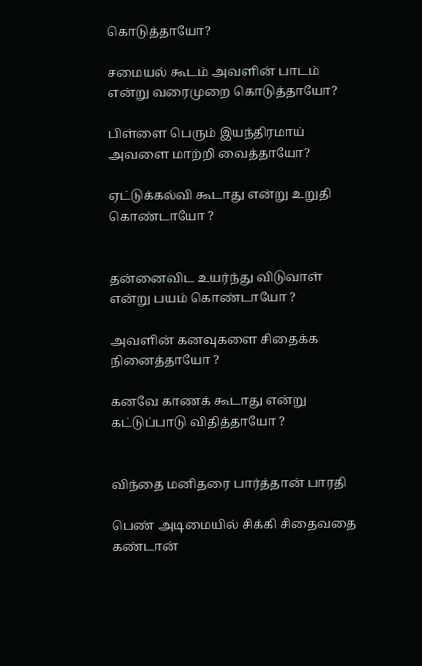கொடுத்தாயோ?

சமையல் கூடம் அவளின் பாடம் என்று வரைமுறை கொடுத்தாயோ?

பிள்ளை பெரும் இயந்திரமாய் அவளை மாற்றி வைத்தாயோ?

ஏட்டுக்கல்வி கூடாது என்று உறுதி கொண்டாயோ ?


தன்னைவிட உயர்ந்து விடுவாள் என்று பயம் கொண்டாயோ ?

அவளின் கனவுகளை சிதைக்க நினைத்தாயோ ?

கனவே காணக் கூடாது என்று கட்டுப்பாடு விதித்தாயோ ?


விந்தை மனிதரை பார்த்தான் பாரதி

பெண் அடிமையில் சிக்கி சிதைவதை கண்டான்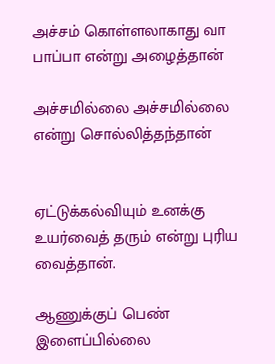அச்சம் கொள்ளலாகாது வா பாப்பா என்று அழைத்தான்

அச்சமில்லை அச்சமில்லை என்று சொல்லித்தந்தான்


ஏட்டுக்கல்வியும் உனக்கு உயர்வைத் தரும் என்று புரிய வைத்தான்.

ஆணுக்குப் பெண் இளைப்பில்லை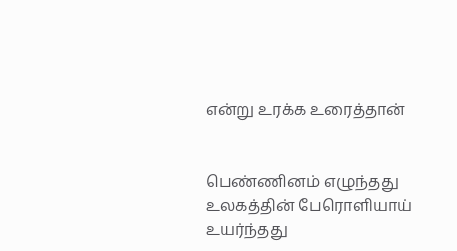என்று உரக்க உரைத்தான்


பெண்ணினம் எழுந்தது உலகத்தின் பேரொளியாய் உயர்ந்தது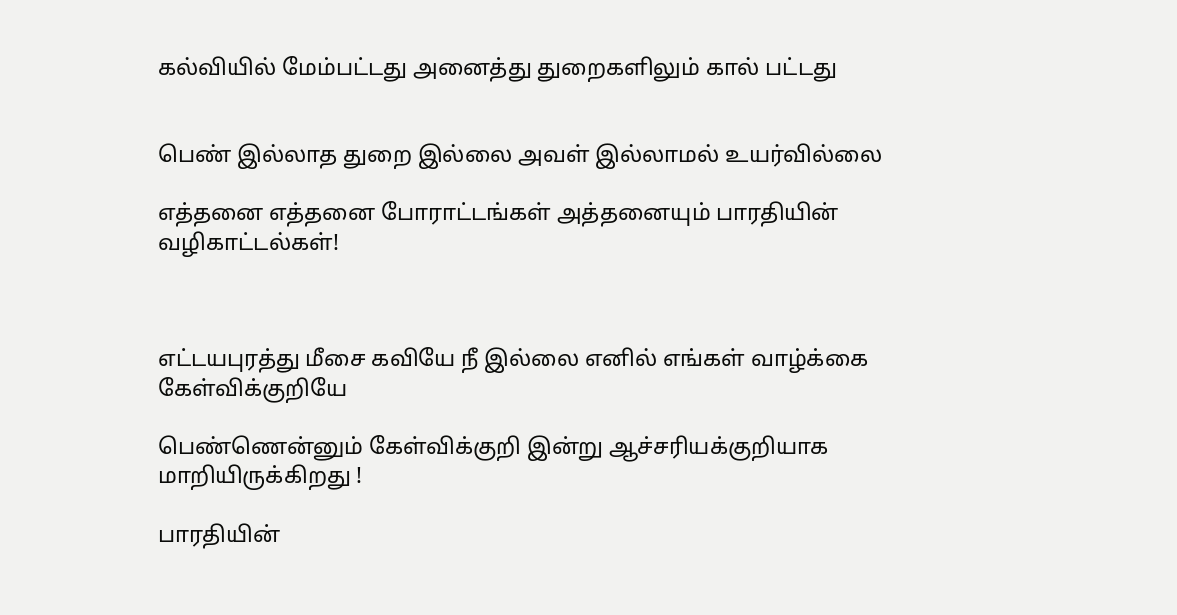கல்வியில் மேம்பட்டது அனைத்து துறைகளிலும் கால் பட்டது


பெண் இல்லாத துறை இல்லை அவள் இல்லாமல் உயர்வில்லை

எத்தனை எத்தனை போராட்டங்கள் அத்தனையும் பாரதியின் வழிகாட்டல்கள்!



எட்டயபுரத்து மீசை கவியே நீ இல்லை எனில் எங்கள் வாழ்க்கை கேள்விக்குறியே

பெண்ணென்னும் கேள்விக்குறி இன்று ஆச்சரியக்குறியாக மாறியிருக்கிறது !

பாரதியின்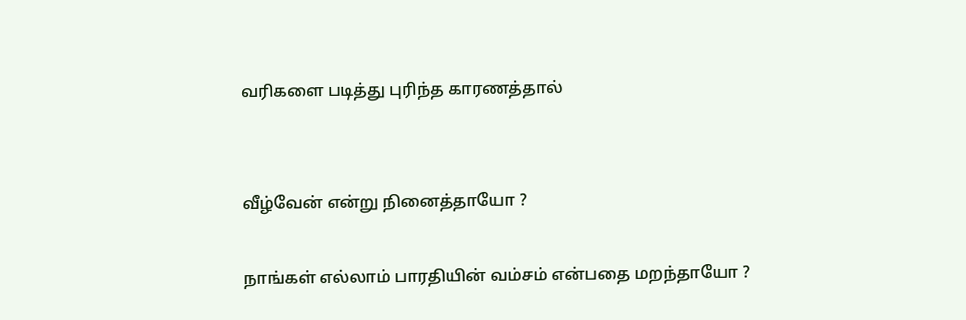வரிகளை படித்து புரிந்த காரணத்தால்


வீழ்வேன் என்று நினைத்தாயோ ?

நாங்கள் எல்லாம் பாரதியின் வம்சம் என்பதை மறந்தாயோ ?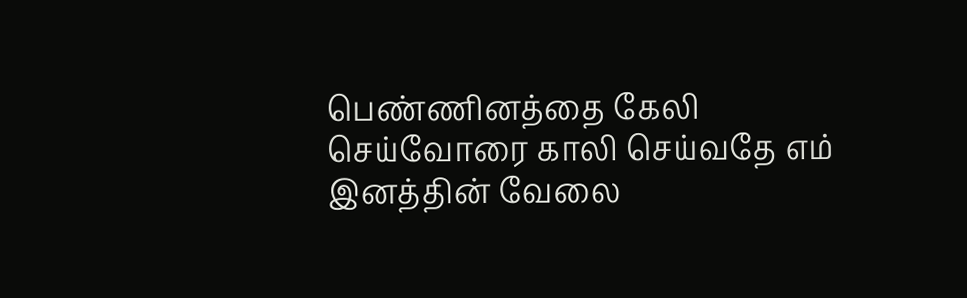பெண்ணினத்தை கேலி செய்வோரை காலி செய்வதே எம் இனத்தின் வேலை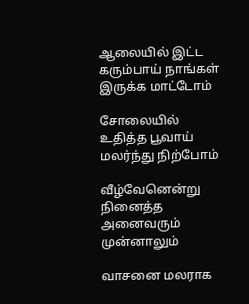ஆலையில் இட்ட கரும்பாய் நாங்கள் இருக்க மாட்டோம்

சோலையில் உதித்த பூவாய் மலர்ந்து நிற்போம்

வீழ்வேனென்று நினைத்த அனைவரும் முன்னாலும்

வாசனை மலராக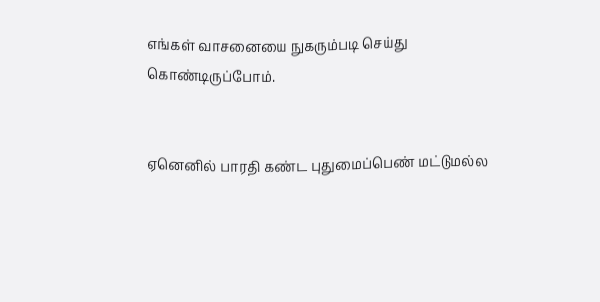எங்கள் வாசனையை நுகரும்படி செய்து கொண்டிருப்போம்.


ஏனெனில் பாரதி கண்ட புதுமைப்பெண் மட்டுமல்ல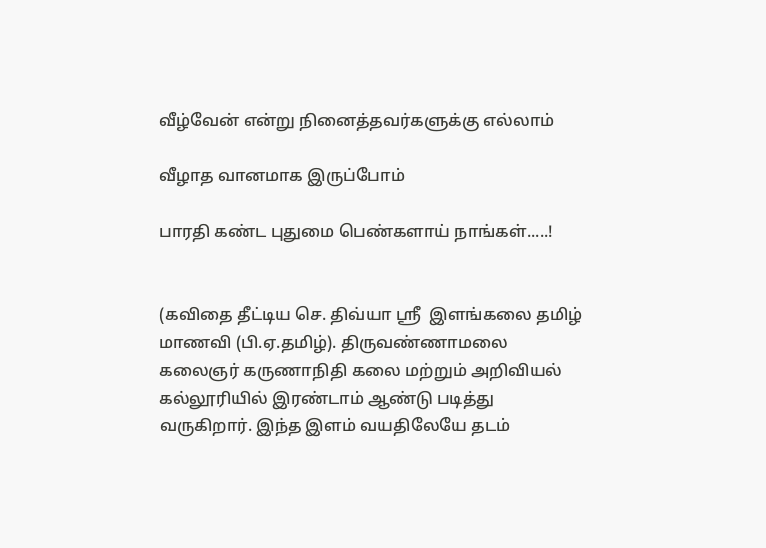வீழ்வேன் என்று நினைத்தவர்களுக்கு எல்லாம்

வீழாத வானமாக இருப்போம்

பாரதி கண்ட புதுமை பெண்களாய் நாங்கள்.....!


(கவிதை தீட்டிய செ. திவ்யா ஸ்ரீ  இளங்கலை தமிழ் மாணவி (பி.ஏ.தமிழ்). திருவண்ணாமலை கலைஞர் கருணாநிதி கலை மற்றும் அறிவியல் கல்லூரியில் இரண்டாம் ஆண்டு படித்து வருகிறார். இந்த இளம் வயதிலேயே தடம்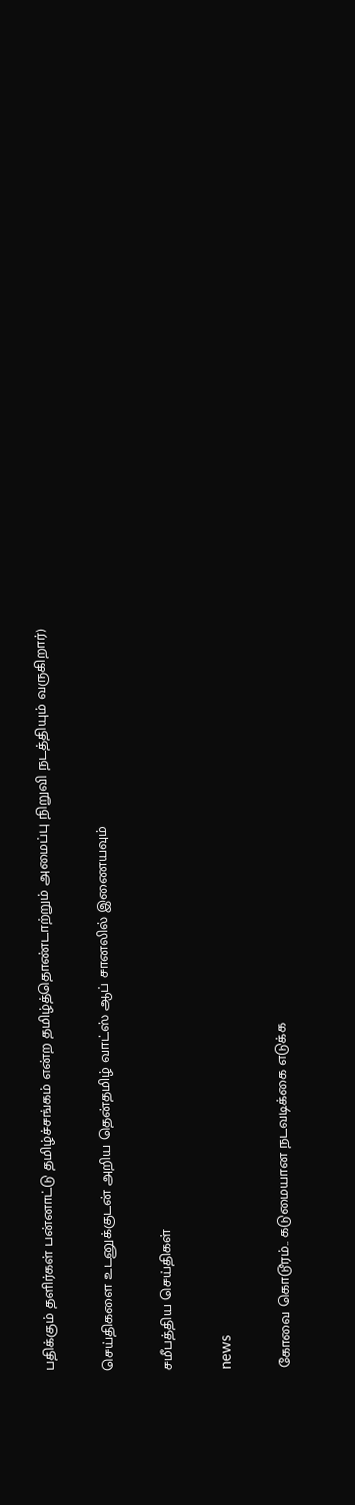பதிக்கும் தளிர்கள் பன்னாட்டு தமிழ்ச்சங்கம் என்ற தமிழ்த்தொண்டாற்றும் அமைப்பு நிறுவி நடத்தியும் வருகிறார்)

செய்திகளை உடனுக்குடன் அறிய தென்தமிழ் வாட்ஸ் ஆப் சானலில் இணையவும்

சமீபத்திய செய்திகள்

news

கோவை கொடூரம்.. கடுமையான நடவடிக்கை எடுக்க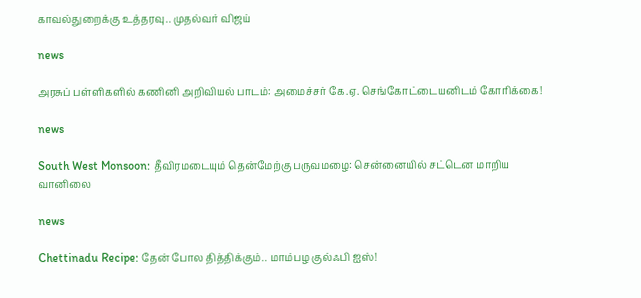காவல்துறைக்கு உத்தரவு.. முதல்வர் விஜய்

news

அரசுப் பள்ளிகளில் கணினி அறிவியல் பாடம்: அமைச்சர் கே.ஏ. செங்கோட்டையனிடம் கோரிக்கை!

news

South West Monsoon: தீவிரமடையும் தென்மேற்கு பருவமழை: சென்னையில் சட்டென மாறிய வானிலை

news

Chettinadu Recipe: தேன் போல தித்திக்கும்.. மாம்பழ குல்ஃபி ஐஸ்!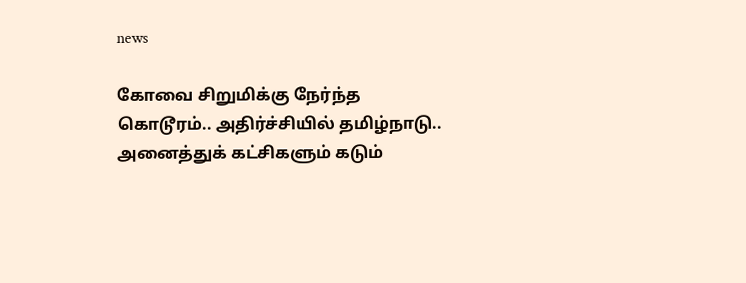news

கோவை சிறுமிக்கு நேர்ந்த கொடூரம்.. அதிர்ச்சியில் தமிழ்நாடு.. அனைத்துக் கட்சிகளும் கடும்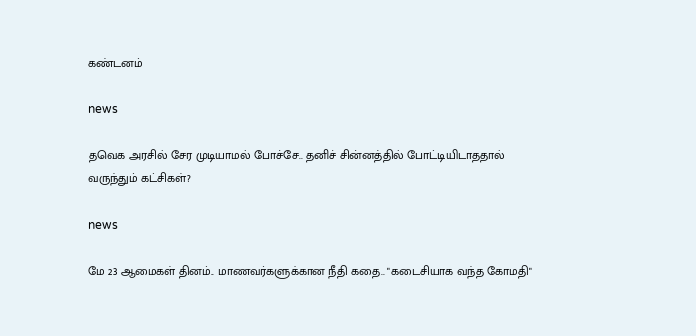கண்டனம்

news

தவெக அரசில் சேர முடியாமல் போச்சே.. தனிச் சின்னத்தில் போட்டியிடாததால் வருந்தும் கட்சிகள்?

news

மே 23 ஆமைகள் தினம்.. மாணவர்களுக்கான நீதி கதை.. "கடைசியாக வந்த கோமதி"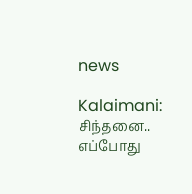news

Kalaimani: சிந்தனை.. எப்போது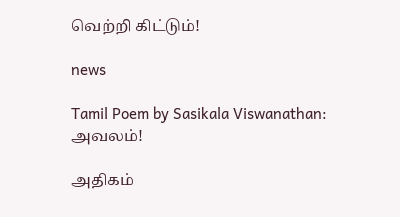வெற்றி கிட்டும்!

news

Tamil Poem by Sasikala Viswanathan: அவலம்!

அதிகம்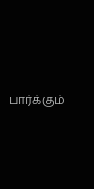பார்க்கும்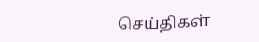செய்திகள்